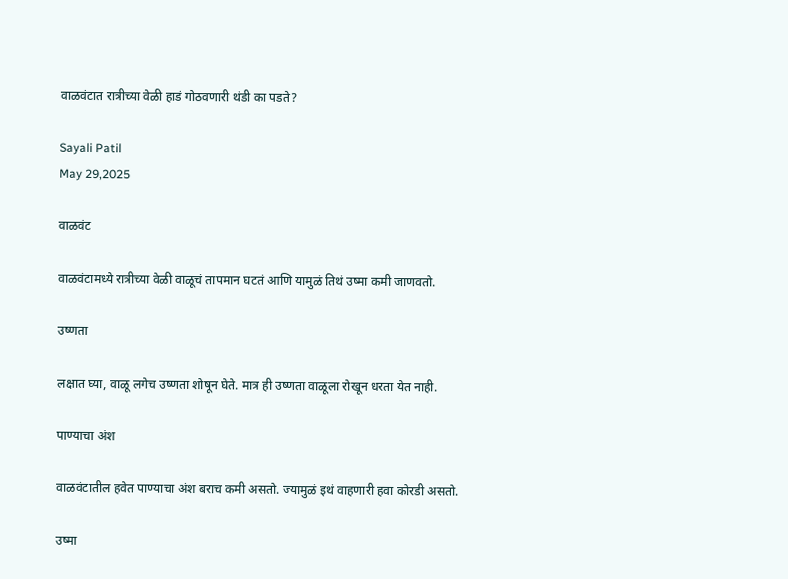वाळवंटात रात्रीच्या वेळी हाडं गोठवणारी थंडी का पडते?

Sayali Patil
May 29,2025

वाळवंट

वाळवंटामध्ये रात्रीच्या वेळी वाळूचं तापमान घटतं आणि यामुळं तिथं उष्मा कमी जाणवतो.

उष्णता

लक्षात घ्या, वाळू लगेच उष्णता शोषून घेते. मात्र ही उष्णता वाळूला रोखून धरता येत नाही.

पाण्याचा अंश

वाळवंटातील हवेत पाण्याचा अंश बराच कमी असतो. ज्यामुळं इथं वाहणारी हवा कोरडी असतो.

उष्मा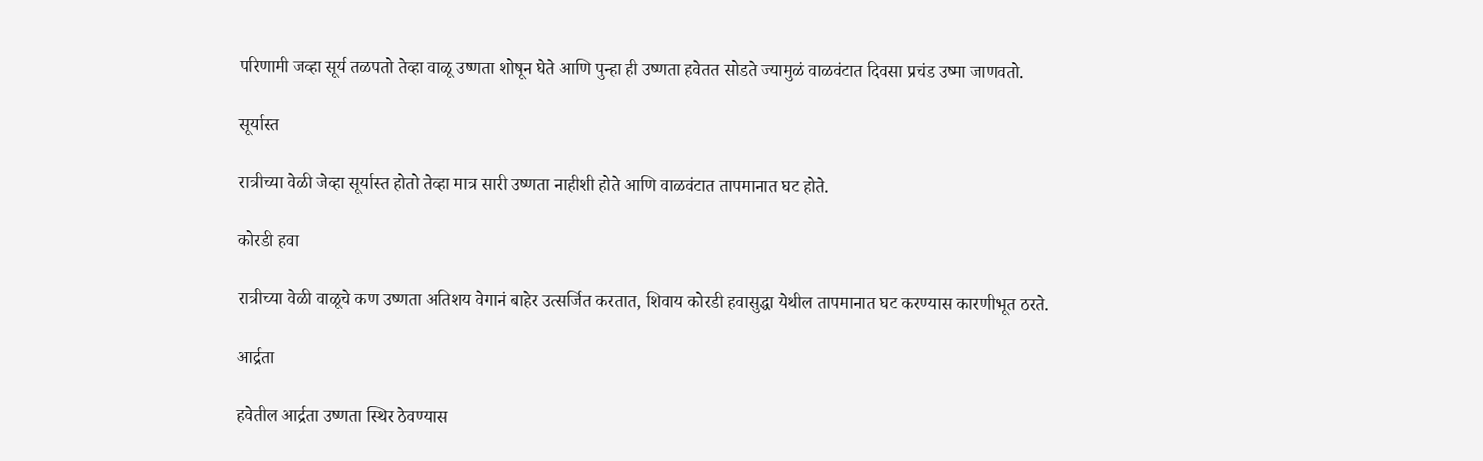परिणामी जव्हा सूर्य तळपतो तेव्हा वाळू उष्णता शोषून घेते आणि पुन्हा ही उष्णता हवेतत सोडते ज्यामुळं वाळवंटात दिवसा प्रचंड उष्मा जाणवतो.

सूर्यास्त

रात्रीच्या वेळी जेव्हा सूर्यास्त होतो तेव्हा मात्र सारी उष्णता नाहीशी होते आणि वाळवंटात तापमानात घट होते.

कोरडी हवा

रात्रीच्या वेळी वाळूचे कण उष्णता अतिशय वेगानं बाहेर उत्सर्जित करतात, शिवाय कोरडी हवासुद्धा येथील तापमानात घट करण्यास कारणीभूत ठरते.

आर्द्रता

हवेतील आर्द्रता उष्णता स्थिर ठेवण्यास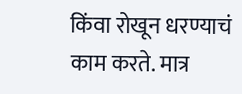किंवा रोखून धरण्याचं काम करते. मात्र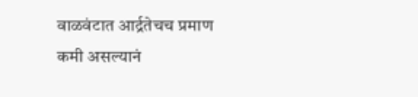वाळवंटात आर्द्रतेचच प्रमाण कमी असल्यानं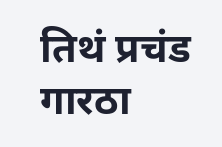तिथं प्रचंड गारठा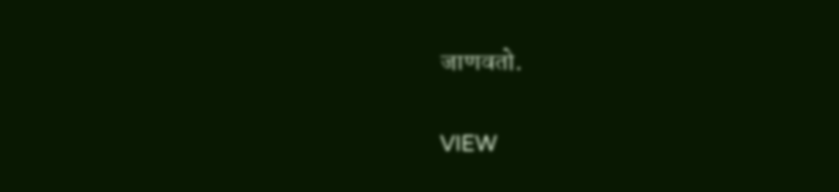जाणवतो.

VIEW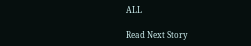ALL

Read Next Story